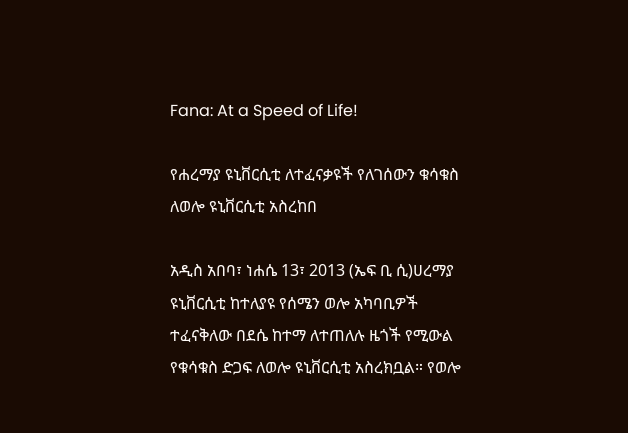Fana: At a Speed of Life!

የሐረማያ ዩኒቨርሲቲ ለተፈናቃዩች የለገሰውን ቁሳቁስ ለወሎ ዩኒቨርሲቲ አስረከበ

አዲስ አበባ፣ ነሐሴ 13፣ 2013 (ኤፍ ቢ ሲ)ሀረማያ ዩኒቨርሲቲ ከተለያዩ የሰሜን ወሎ አካባቢዎች ተፈናቅለው በደሴ ከተማ ለተጠለሉ ዜጎች የሚውል የቁሳቁስ ድጋፍ ለወሎ ዩኒቨርሲቲ አስረክቧል። የወሎ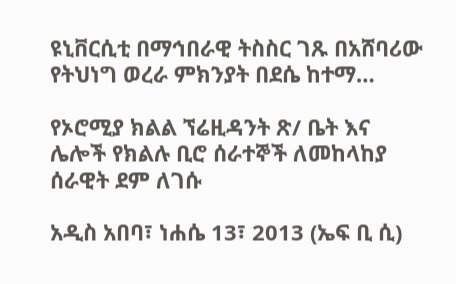ዩኒቨርሲቲ በማኅበራዊ ትስስር ገጹ በአሸባሪው የትህነግ ወረራ ምክንያት በደሴ ከተማ…

የኦሮሚያ ክልል ኘሬዚዳንት ጽ/ ቤት እና ሌሎች የክልሉ ቢሮ ሰራተኞች ለመከላከያ ሰራዊት ደም ለገሱ

አዲስ አበባ፣ ነሐሴ 13፣ 2013 (ኤፍ ቢ ሲ)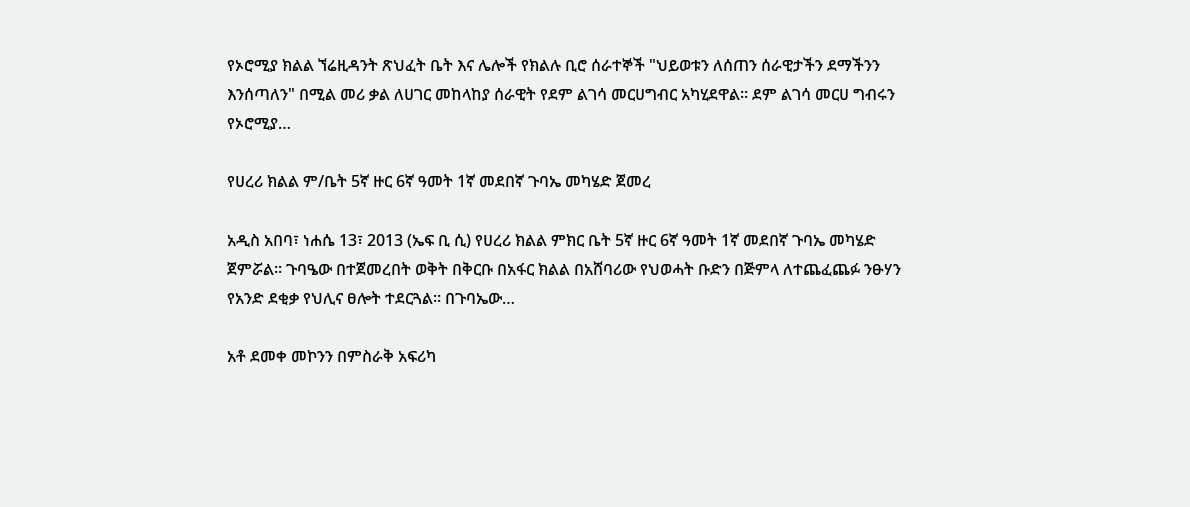የኦሮሚያ ክልል ኘሬዚዳንት ጽህፈት ቤት እና ሌሎች የክልሉ ቢሮ ሰራተኞች "ህይወቱን ለሰጠን ሰራዊታችን ደማችንን እንሰጣለን" በሚል መሪ ቃል ለሀገር መከላከያ ሰራዊት የደም ልገሳ መርሀግብር አካሂደዋል። ደም ልገሳ መርሀ ግብሩን የኦሮሚያ…

የሀረሪ ክልል ም/ቤት 5ኛ ዙር 6ኛ ዓመት 1ኛ መደበኛ ጉባኤ መካሄድ ጀመረ

አዲስ አበባ፣ ነሐሴ 13፣ 2013 (ኤፍ ቢ ሲ) የሀረሪ ክልል ምክር ቤት 5ኛ ዙር 6ኛ ዓመት 1ኛ መደበኛ ጉባኤ መካሄድ ጀምሯል። ጉባዔው በተጀመረበት ወቅት በቅርቡ በአፋር ክልል በአሸባሪው የህወሓት ቡድን በጅምላ ለተጨፈጨፉ ንፁሃን የአንድ ደቂቃ የህሊና ፀሎት ተደርጓል። በጉባኤው…

አቶ ደመቀ መኮንን በምስራቅ አፍሪካ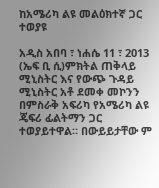ከአሜሪካ ልዩ መልዕክተኛ ጋር ተወያዩ

አዲስ አበባ ፣ ነሐሴ 11 ፣ 2013 (ኤፍ ቢ ሲ)ምክትል ጠቅላይ ሚኒስትር እና የውጭ ጉዳይ ሚኒስትር አቶ ደመቀ መኮንን በምስራቅ አፍሪካ የአሜሪካ ልዩ ጄፍሪ ፊልትማን ጋር ተወያይተዋል። በውይይታቸው ም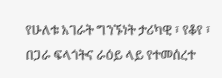የሁለቱ አገራት ግንኙነት ታሪካዊ ፣ የቆየ ፣ በጋራ ፍላጎትና ራዕይ ላይ የተመሰረተ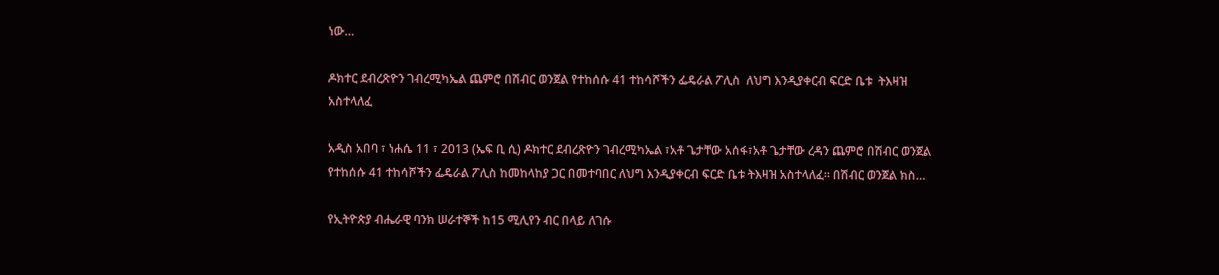ነው…

ዶክተር ደብረጽዮን ገብረሚካኤል ጨምሮ በሽብር ወንጀል የተከሰሱ 41 ተከሳሾችን ፌዴራል ፖሊስ  ለህግ እንዲያቀርብ ፍርድ ቤቱ  ትእዛዝ አስተላለፈ

አዲስ አበባ ፣ ነሐሴ 11 ፣ 2013 (ኤፍ ቢ ሲ) ዶክተር ደብረጽዮን ገብረሚካኤል ፣አቶ ጌታቸው አሰፋ፣አቶ ጌታቸው ረዳን ጨምሮ በሽብር ወንጀል የተከሰሱ 41 ተከሳሾችን ፌዴራል ፖሊስ ከመከላከያ ጋር በመተባበር ለህግ እንዲያቀርብ ፍርድ ቤቱ ትእዛዝ አስተላለፈ። በሽብር ወንጀል ክስ…

የኢትዮጵያ ብሔራዊ ባንክ ሠራተኞች ከ15 ሚሊየን ብር በላይ ለገሱ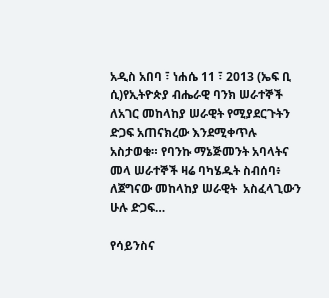አዲስ አበባ ፣ ነሐሴ 11 ፣ 2013 (ኤፍ ቢ ሲ)የኢትዮጵያ ብሔራዊ ባንክ ሠራተኞች ለአገር መከላከያ ሠራዊት የሚያደርጉትን ድጋፍ አጠናክረው እንደሚቀጥሉ አስታወቁ። የባንኩ ማኔጅመንት አባላትና መላ ሠራተኞች ዛሬ ባካሄዱት ስብሰባ፥ ለጀግናው መከላከያ ሠራዊት  አስፈላጊውን ሁሉ ድጋፍ…

የሳይንስና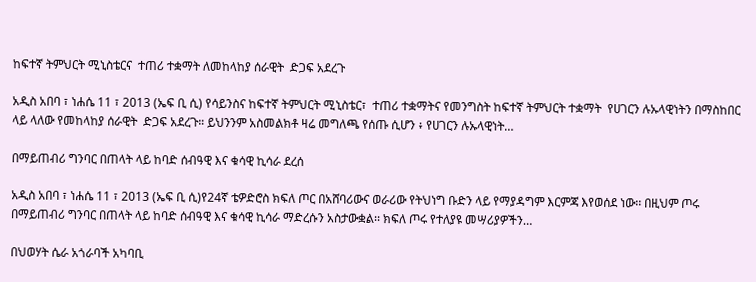ከፍተኛ ትምህርት ሚኒስቴርና  ተጠሪ ተቋማት ለመከላከያ ሰራዊት  ድጋፍ አደረጉ

አዲስ አበባ ፣ ነሐሴ 11 ፣ 2013 (ኤፍ ቢ ሲ) የሳይንስና ከፍተኛ ትምህርት ሚኒስቴር፣  ተጠሪ ተቋማትና የመንግስት ከፍተኛ ትምህርት ተቋማት  የሀገርን ሉኡላዊነትን በማስከበር ላይ ላለው የመከላከያ ሰራዊት  ድጋፍ አደረጉ። ይህንንም አስመልክቶ ዛሬ መግለጫ የሰጡ ሲሆን ፥ የሀገርን ሉኡላዊነት…

በማይጠብሪ ግንባር በጠላት ላይ ከባድ ሰብዓዊ እና ቁሳዊ ኪሳራ ደረሰ

አዲስ አበባ ፣ ነሐሴ 11 ፣ 2013 (ኤፍ ቢ ሲ)የ24ኛ ቴዎድሮስ ክፍለ ጦር በአሸባሪውና ወራሪው የትህነግ ቡድን ላይ የማያዳግም እርምጃ እየወሰደ ነው፡፡ በዚህም ጦሩ በማይጠብሪ ግንባር በጠላት ላይ ከባድ ሰብዓዊ እና ቁሳዊ ኪሳራ ማድረሱን አስታውቋል፡፡ ክፍለ ጦሩ የተለያዩ መሣሪያዎችን…

በህወሃት ሴራ አጎራባች አካባቢ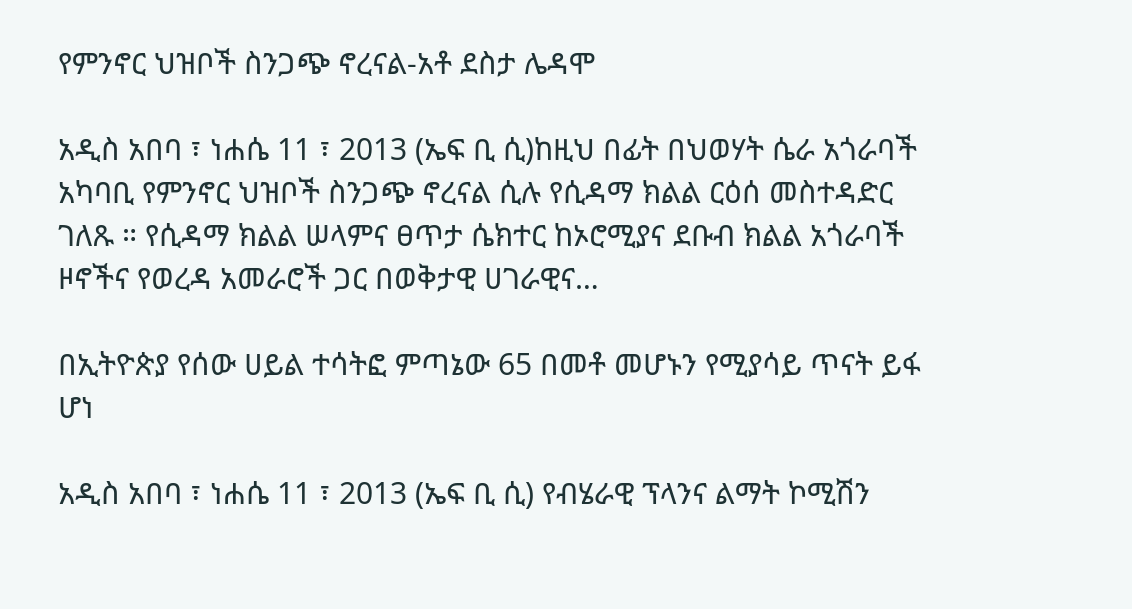የምንኖር ህዝቦች ስንጋጭ ኖረናል-አቶ ደስታ ሌዳሞ

አዲስ አበባ ፣ ነሐሴ 11 ፣ 2013 (ኤፍ ቢ ሲ)ከዚህ በፊት በህወሃት ሴራ አጎራባች አካባቢ የምንኖር ህዝቦች ስንጋጭ ኖረናል ሲሉ የሲዳማ ክልል ርዕሰ መስተዳድር ገለጹ ። የሲዳማ ክልል ሠላምና ፀጥታ ሴክተር ከኦሮሚያና ደቡብ ክልል አጎራባች ዞኖችና የወረዳ አመራሮች ጋር በወቅታዊ ሀገራዊና…

በኢትዮጵያ የሰው ሀይል ተሳትፎ ምጣኔው 65 በመቶ መሆኑን የሚያሳይ ጥናት ይፋ ሆነ

አዲስ አበባ ፣ ነሐሴ 11 ፣ 2013 (ኤፍ ቢ ሲ) የብሄራዊ ፕላንና ልማት ኮሚሽን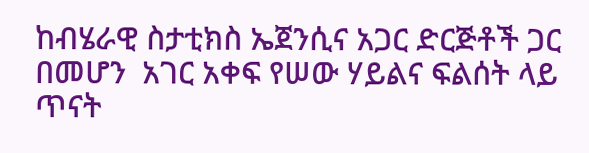ከብሄራዊ ስታቲክስ ኤጀንሲና አጋር ድርጅቶች ጋር በመሆን  አገር አቀፍ የሠው ሃይልና ፍልሰት ላይ ጥናት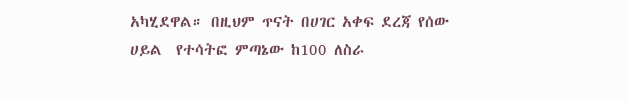አካሂደዋል። በዚህም ጥናት በሀገር አቀፍ ደረጃ የሰው ሀይል  የተሳትፎ ምጣኔው ከ100 ለስራ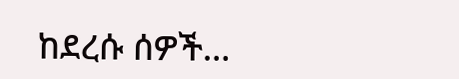ከደረሱ ሰዎች…